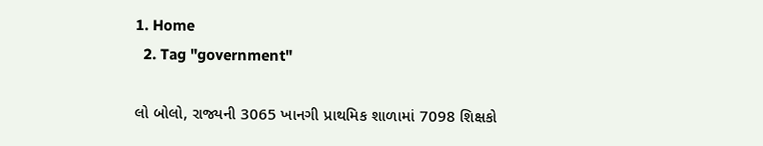1. Home
  2. Tag "government"

લો બોલો, રાજ્યની 3065 ખાનગી પ્રાથમિક શાળામાં 7098 શિક્ષકો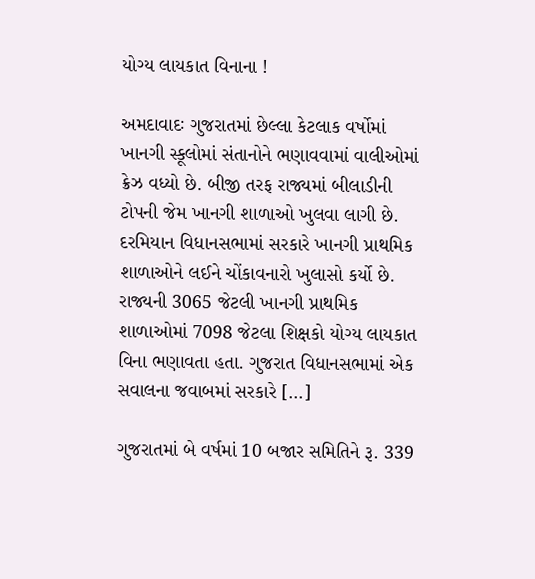યોગ્ય લાયકાત વિનાના !

અમદાવાદઃ ગુજરાતમાં છેલ્લા કેટલાક વર્ષોમાં ખાનગી સ્કૂલોમાં સંતાનોને ભણાવવામાં વાલીઓમાં ક્રેઝ વધ્યો છે. બીજી તરફ રાજ્યમાં બીલાડીની ટોપની જેમ ખાનગી શાળાઓ ખુલવા લાગી છે. દરમિયાન વિધાનસભામાં સરકારે ખાનગી પ્રાથમિક શાળાઓને લઈને ચોંકાવનારો ખુલાસો કર્યો છે. રાજ્યની 3065 જેટલી ખાનગી પ્રાથમિક શાળાઓમાં 7098 જેટલા શિક્ષકો યોગ્ય લાયકાત વિના ભણાવતા હતા. ગુજરાત વિધાનસભામાં એક સવાલના જવાબમાં સરકારે […]

ગુજરાતમાં બે વર્ષમાં 10 બજાર સમિતિને રૂ. 339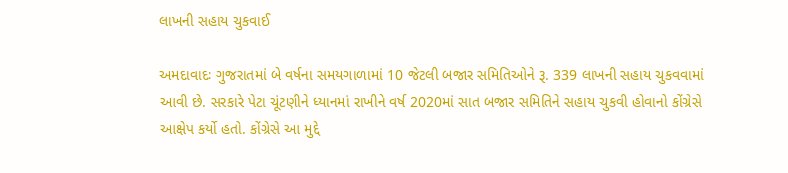લાખની સહાય ચુકવાઈ

અમદાવાદઃ ગુજરાતમાં બે વર્ષના સમયગાળામાં 10 જેટલી બજાર સમિતિઓને રૂ. 339 લાખની સહાય ચુકવવામાં આવી છે. સરકારે પેટા ચૂંટણીને ધ્યાનમાં રાખીને વર્ષ 2020માં સાત બજાર સમિતિને સહાય ચુકવી હોવાનો કોંગ્રેસે આક્ષેપ કર્યો હતો. કોંગ્રેસે આ મુદ્દે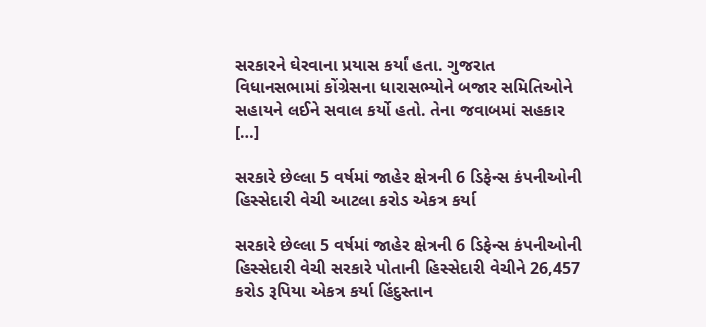સરકારને ઘેરવાના પ્રયાસ કર્યાં હતા. ગુજરાત વિધાનસભામાં કોંગ્રેસના ધારાસભ્યોને બજાર સમિતિઓને સહાયને લઈને સવાલ કર્યો હતો. તેના જવાબમાં સહકાર […]

સરકારે છેલ્લા 5 વર્ષમાં જાહેર ક્ષેત્રની 6 ડિફેન્સ કંપનીઓની હિસ્સેદારી વેચી આટલા કરોડ એકત્ર કર્યા

સરકારે છેલ્લા 5 વર્ષમાં જાહેર ક્ષેત્રની 6 ડિફેન્સ કંપનીઓની હિસ્સેદારી વેચી સરકારે પોતાની હિસ્સેદારી વેચીને 26,457 કરોડ રૂપિયા એકત્ર કર્યા હિંદુસ્તાન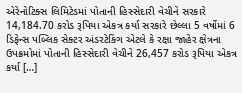એરેનોટિક્સ લિમિટેડમાં પોતાની હિસ્સેદારી વેચીને સરકારે 14,184.70 કરોડ રૂપિયા એકત્ર કર્યા સરકારે છેલ્લા 5 વર્ષોમાં 6 ડિફેન્સ પબ્લિક સેક્ટર અંડરટેકિંગ એટલે કે રક્ષા જાહેર ક્ષેત્રના ઉપક્રમોમાં પોતાની હિસ્સેદારી વેચીને 26,457 કરોડ રૂપિયા એકત્ર કર્યા […]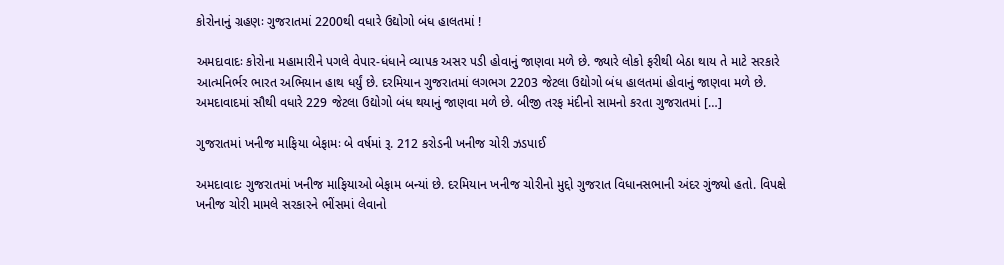કોરોનાનું ગ્રહણઃ ગુજરાતમાં 2200થી વધારે ઉદ્યોગો બંધ હાલતમાં !

અમદાવાદઃ કોરોના મહામારીને પગલે વેપાર-ધંધાને વ્યાપક અસર પડી હોવાનું જાણવા મળે છે. જ્યારે લોકો ફરીથી બેઠા થાય તે માટે સરકારે આત્મનિર્ભર ભારત અભિયાન હાથ ધર્યું છે. દરમિયાન ગુજરાતમાં લગભગ 2203 જેટલા ઉદ્યોગો બંધ હાલતમાં હોવાનું જાણવા મળે છે. અમદાવાદમાં સૌથી વધારે 229 જેટલા ઉદ્યોગો બંધ થયાનું જાણવા મળે છે. બીજી તરફ મંદીનો સામનો કરતા ગુજરાતમાં […]

ગુજરાતમાં ખનીજ માફિયા બેફામઃ બે વર્ષમાં રૂ. 212 કરોડની ખનીજ ચોરી ઝડપાઈ

અમદાવાદઃ ગુજરાતમાં ખનીજ માફિયાઓ બેફામ બન્યાં છે. દરમિયાન ખનીજ ચોરીનો મુદ્દો ગુજરાત વિધાનસભાની અંદર ગુંજ્યો હતો. વિપક્ષે ખનીજ ચોરી મામલે સરકારને ભીંસમાં લેવાનો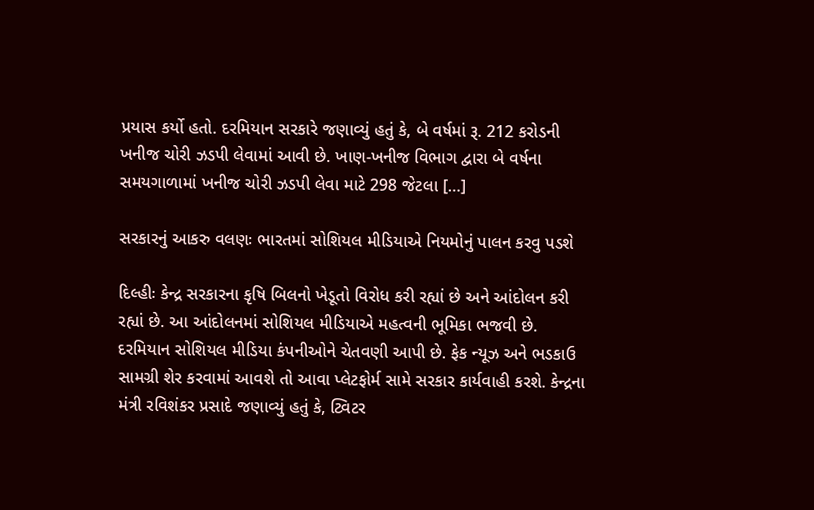પ્રયાસ કર્યો હતો. દરમિયાન સરકારે જણાવ્યું હતું કે, બે વર્ષમાં રૂ. 212 કરોડની ખનીજ ચોરી ઝડપી લેવામાં આવી છે. ખાણ-ખનીજ વિભાગ દ્વારા બે વર્ષના સમયગાળામાં ખનીજ ચોરી ઝડપી લેવા માટે 298 જેટલા […]

સરકારનું આકરુ વલણઃ ભારતમાં સોશિયલ મીડિયાએ નિયમોનું પાલન કરવુ પડશે

દિલ્હીઃ કેન્દ્ર સરકારના કૃષિ બિલનો ખેડૂતો વિરોધ કરી રહ્યાં છે અને આંદોલન કરી રહ્યાં છે. આ આંદોલનમાં સોશિયલ મીડિયાએ મહત્વની ભૂમિકા ભજવી છે. દરમિયાન સોશિયલ મીડિયા કંપનીઓને ચેતવણી આપી છે. ફેક ન્યૂઝ અને ભડકાઉ સામગ્રી શેર કરવામાં આવશે તો આવા પ્લેટફોર્મ સામે સરકાર કાર્યવાહી કરશે. કેન્દ્રના મંત્રી રવિશંકર પ્રસાદે જણાવ્યું હતું કે, ટ્વિટર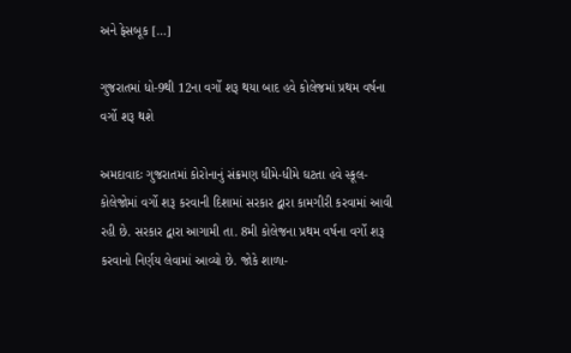અને ફેસબૂક […]

ગુજરાતમાં ધો-9થી 12ના વર્ગો શરૂ થયા બાદ હવે કોલેજમાં પ્રથમ વર્ષના વર્ગો શરૂ થશે

અમદાવાદઃ ગુજરાતમાં કોરોનાનું સંક્રમણ ધીમે-ધીમે ઘટતા હવે સ્કૂલ-કોલેજોમાં વર્ગો શરૂ કરવાની દિશામાં સરકાર દ્વારા કામગીરી કરવામાં આવી રહી છે. સરકાર દ્વારા આગામી તા. 8મી કોલેજના પ્રથમ વર્ષના વર્ગો શરૂ કરવાનો નિર્ણય લેવામાં આવ્યો છે. જોકે શાળા-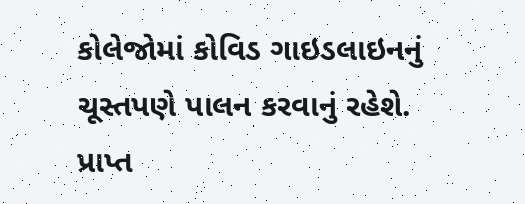કોલેજોમાં કોવિડ ગાઇડલાઇનનું ચૂસ્તપણે પાલન કરવાનું રહેશે. પ્રાપ્ત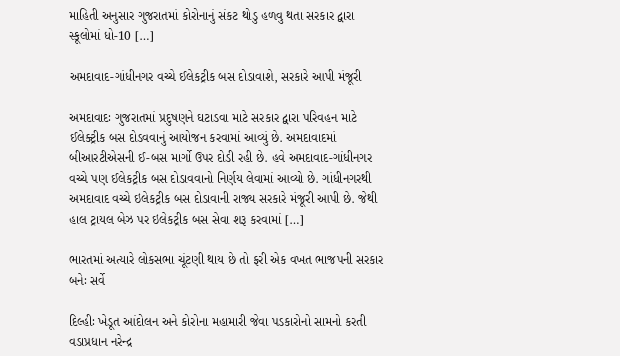માહિતી અનુસાર ગુજરાતમાં કોરોનાનું સંકટ થોડુ હળવુ થતા સરકાર દ્વારા સ્કૂલોમાં ધો-10 […]

અમદાવાદ-ગાંધીનગર વચ્ચે ઈલેકટ્રીક બસ દોડાવાશે, સરકારે આપી મંજૂરી

અમદાવાદઃ ગુજરાતમાં પ્રદુષણને ઘટાડવા માટે સરકાર દ્વારા પરિવહન માટે ઈલેક્ટ્રીક બસ દોડવવાનું આયોજન કરવામાં આવ્યું છે. અમદાવાદમાં બીઆરટીએસની ઈ-બસ માર્ગો ઉપર દોડી રહી છે. હવે અમદાવાદ-ગાંધીનગર વચ્ચે પણ ઈલેકટ્રીક બસ દોડાવવાનો નિર્ણય લેવામાં આવ્યો છે. ગાંધીનગરથી અમદાવાદ વચ્ચે ઇલેકટ્રીક બસ દોડાવાની રાજ્ય સરકારે મંજૂરી આપી છે. જેથી હાલ ટ્રાયલ બેઝ પર ઇલેકટ્રીક બસ સેવા શરૂ કરવામાં […]

ભારતમાં અત્યારે લોકસભા ચૂંટણી થાય છે તો ફરી એક વખત ભાજપની સરકાર બનેઃ સર્વે

દિલ્હીઃ ખેડૂત આંદોલન અને કોરોના મહામારી જેવા પડકારોનો સામનો કરતી વડાપ્રધાન નરેન્દ્ર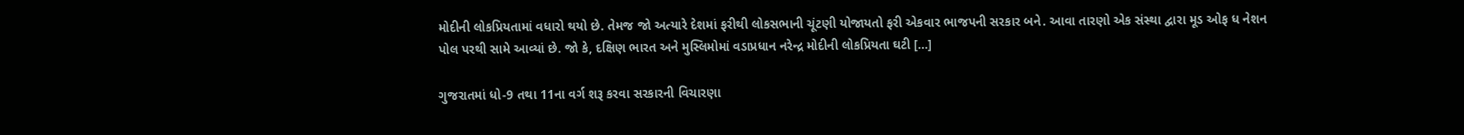મોદીની લોકપ્રિયતામાં વધારો થયો છે. તેમજ જો અત્યારે દેશમાં ફરીથી લોકસભાની ચૂંટણી યોજાયતો ફરી એકવાર ભાજપની સરકાર બને. આવા તારણો એક સંસ્થા દ્વારા મૂડ ઓફ ધ નેશન પોલ પરથી સામે આવ્યાં છે. જો કે, દક્ષિણ ભારત અને મુસ્લિમોમાં વડાપ્રધાન નરેન્દ્ર મોદીની લોકપ્રિયતા ઘટી […]

ગુજરાતમાં ધો-9 તથા 11ના વર્ગ શરૂ કરવા સરકારની વિચારણા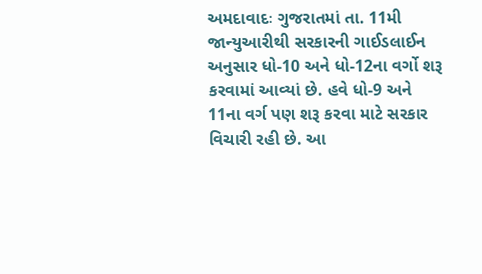અમદાવાદઃ ગુજરાતમાં તા. 11મી જાન્યુઆરીથી સરકારની ગાઈડલાઈન અનુસાર ધો-10 અને ધો-12ના વર્ગો શરૂ કરવામાં આવ્યાં છે. હવે ધો-9 અને 11ના વર્ગ પણ શરૂ કરવા માટે સરકાર વિચારી રહી છે. આ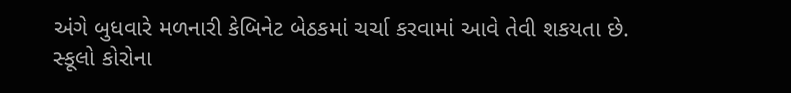અંગે બુધવારે મળનારી કેબિનેટ બેઠકમાં ચર્ચા કરવામાં આવે તેવી શકયતા છે. સ્કૂલો કોરોના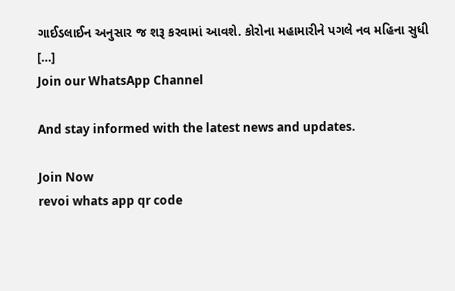ગાઈડલાઈન અનુસાર જ શરૂ કરવામાં આવશે. કોરોના મહામારીને પગલે નવ મહિના સુધી […]
Join our WhatsApp Channel

And stay informed with the latest news and updates.

Join Now
revoi whats app qr code